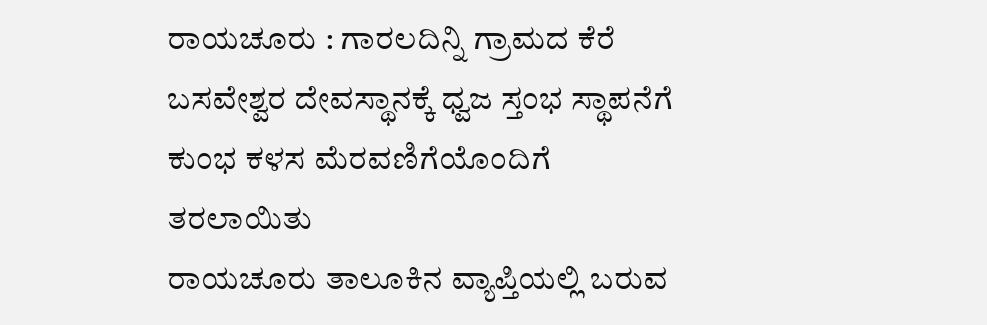ರಾಯಚೂರು : ಗಾರಲದಿನ್ನಿ ಗ್ರಾಮದ ಕೆರೆ ಬಸವೇಶ್ವರ ದೇವಸ್ಥಾನಕ್ಕೆ ಧ್ವಜ ಸ್ತಂಭ ಸ್ಥಾಪನೆಗೆ ಕುಂಭ ಕಳಸ ಮೆರವಣಿಗೆಯೊಂದಿಗೆ ತರಲಾಯಿತು
ರಾಯಚೂರು ತಾಲೂಕಿನ ವ್ಯಾಪ್ತಿಯಲ್ಲಿ ಬರುವ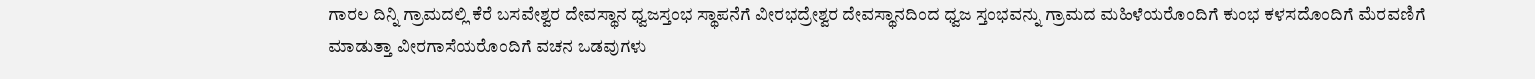ಗಾರಲ ದಿನ್ನಿ ಗ್ರಾಮದಲ್ಲಿ ಕೆರೆ ಬಸವೇಶ್ವರ ದೇವಸ್ಥಾನ ಧ್ವಜಸ್ತಂಭ ಸ್ಥಾಪನೆಗೆ ವೀರಭದ್ರೇಶ್ವರ ದೇವಸ್ಥಾನದಿಂದ ಧ್ವಜ ಸ್ತಂಭವನ್ನು ಗ್ರಾಮದ ಮಹಿಳೆಯರೊಂದಿಗೆ ಕುಂಭ ಕಳಸದೊಂದಿಗೆ ಮೆರವಣಿಗೆ ಮಾಡುತ್ತಾ ವೀರಗಾಸೆಯರೊಂದಿಗೆ ವಚನ ಒಡವುಗಳು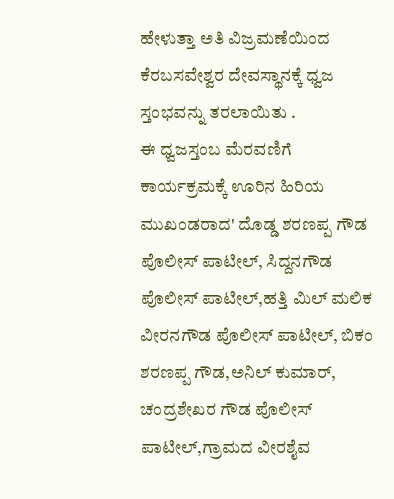ಹೇಳುತ್ತಾ ಅತಿ ವಿಜ್ರಮಣೆಯಿಂದ ಕೆರಬಸವೇಶ್ವರ ದೇವಸ್ಥಾನಕ್ಕೆ ಧ್ವಜ ಸ್ತಂಭವನ್ನು ತರಲಾಯಿತು .
ಈ ಧ್ವಜಸ್ತಂಬ ಮೆರವಣಿಗೆ ಕಾರ್ಯಕ್ರಮಕ್ಕೆ ಊರಿನ ಹಿರಿಯ ಮುಖಂಡರಾದ' ದೊಡ್ಡ ಶರಣಪ್ಪ ಗೌಡ ಪೊಲೀಸ್ ಪಾಟೀಲ್, ಸಿದ್ದನಗೌಡ ಪೊಲೀಸ್ ಪಾಟೀಲ್,ಹತ್ತಿ ಮಿಲ್ ಮಲಿಕ ವೀರನಗೌಡ ಪೊಲೀಸ್ ಪಾಟೀಲ್, ಬಿಕಂ ಶರಣಪ್ಪ ಗೌಡ,ಅನಿಲ್ ಕುಮಾರ್, ಚಂದ್ರಶೇಖರ ಗೌಡ ಪೊಲೀಸ್ ಪಾಟೀಲ್,ಗ್ರಾಮದ ವೀರಶೈವ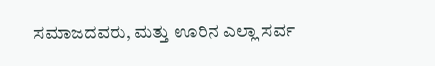ಸಮಾಜದವರು, ಮತ್ತು ಊರಿನ ಎಲ್ಲಾ ಸರ್ವ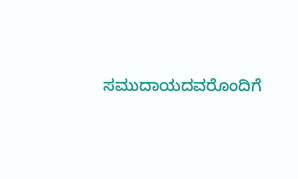ಸಮುದಾಯದವರೊಂದಿಗೆ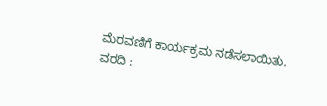ಮೆರವಣಿಗೆ ಕಾರ್ಯಕ್ರಮ ನಡೆಸಲಾಯಿತು.
ವರದಿ :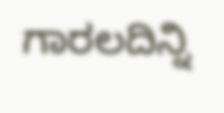ಗಾರಲದಿನ್ನಿ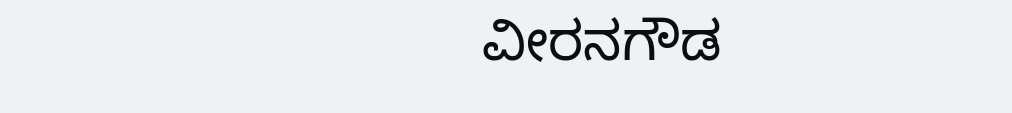ವೀರನಗೌಡ